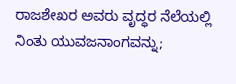ರಾಜಶೇಖರ ಅವರು ವೃದ್ಧರ ನೆಲೆಯಲ್ಲಿ ನಿಂತು ಯುವಜನಾಂಗವನ್ನು;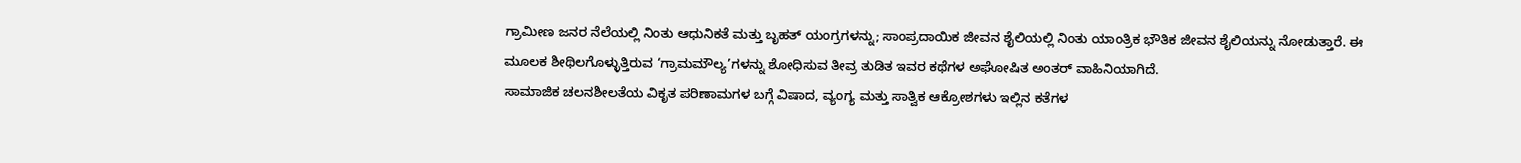ಗ್ರಾಮೀಣ ಜನರ ನೆಲೆಯಲ್ಲಿ ನಿಂತು ಆಧುನಿಕತೆ ಮತ್ತು ಬೃಹತ್ ಯಂಗ್ರಗಳನ್ನು; ಸಾಂಪ್ರದಾಯಿಕ ಜೀವನ ಶೈಲಿಯಲ್ಲಿ ನಿಂತು ಯಾಂತ್ರಿಕ ಭೌತಿಕ ಜೀವನ ಶೈಲಿಯನ್ನು ನೋಡುತ್ತಾರೆ. ಈ ಮೂಲಕ ಶೀಥಿಲಗೊಳ್ಳುತ್ತಿರುವ ‘ಗ್ರಾಮಮೌಲ್ಯ’ಗಳನ್ನು ಶೋಧಿಸುವ ತೀವ್ರ ತುಡಿತ ಇವರ ಕಥೆಗಳ ಅಘೋಷಿತ ಅಂತರ್ ವಾಹಿನಿಯಾಗಿದೆ.
ಸಾಮಾಜಿಕ ಚಲನಶೀಲತೆಯ ವಿಕೃತ ಪರಿಣಾಮಗಳ ಬಗ್ಗೆ ವಿಷಾದ, ವ್ಯಂಗ್ಯ ಮತ್ತು ಸಾತ್ವಿಕ ಆಕ್ರೋಶಗಳು ಇಲ್ಲಿನ ಕತೆಗಳ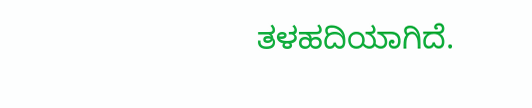ತಳಹದಿಯಾಗಿದೆ.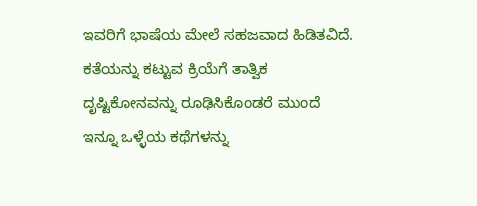ಇವರಿಗೆ ಭಾಷೆಯ ಮೇಲೆ ಸಹಜವಾದ ಹಿಡಿತವಿದೆ. ಕತೆಯನ್ನು ಕಟ್ಟುವ ಕ್ರಿಯೆಗೆ ತಾತ್ವಿಕ ದೃಷ್ಟಿಕೋನವನ್ನು ರೂಢಿಸಿಕೊಂಡರೆ ಮುಂದೆ ಇನ್ನೂ ಒಳ್ಳೆಯ ಕಥೆಗಳನ್ನು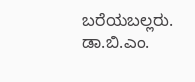ಬರೆಯಬಲ್ಲರು.
ಡಾ.ಬಿ.ಎಂ.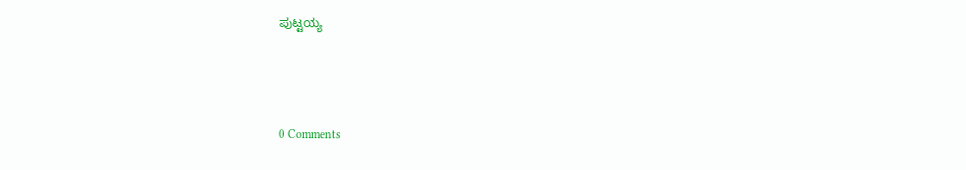ಪುಟ್ಟಯ್ಯ



0 Comments